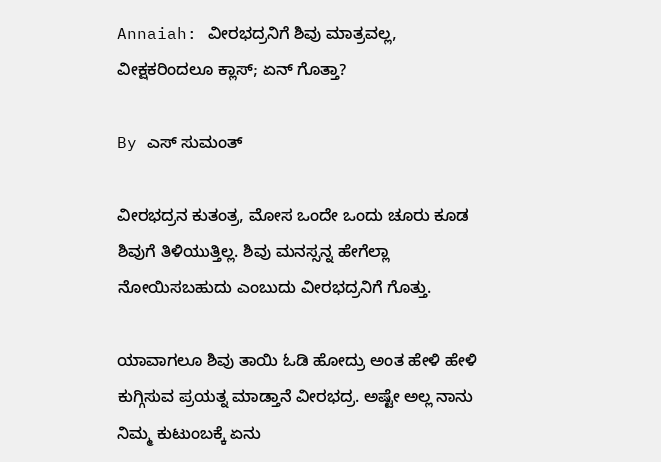Annaiah: ವೀರಭದ್ರನಿಗೆ ಶಿವು ಮಾತ್ರವಲ್ಲ, ವೀಕ್ಷಕರಿಂದಲೂ ಕ್ಲಾಸ್; ಏನ್ ಗೊತ್ತಾ?

By ಎಸ್ ಸುಮಂತ್

ವೀರಭದ್ರನ ಕುತಂತ್ರ, ಮೋಸ ಒಂದೇ ಒಂದು ಚೂರು ಕೂಡ ಶಿವುಗೆ ತಿಳಿಯುತ್ತಿಲ್ಲ. ಶಿವು ಮನಸ್ಸನ್ನ ಹೇಗೆಲ್ಲಾ ನೋಯಿಸಬಹುದು ಎಂಬುದು ವೀರಭದ್ರನಿಗೆ ಗೊತ್ತು.

ಯಾವಾಗಲೂ ಶಿವು ತಾಯಿ ಓಡಿ ಹೋದ್ರು ಅಂತ ಹೇಳಿ ಹೇಳಿ ಕುಗ್ಗಿಸುವ ಪ್ರಯತ್ನ ಮಾಡ್ತಾನೆ ವೀರಭದ್ರ. ಅಷ್ಟೇ ಅಲ್ಲ ನಾನು ನಿಮ್ಮ ಕುಟುಂಬಕ್ಕೆ ಏನು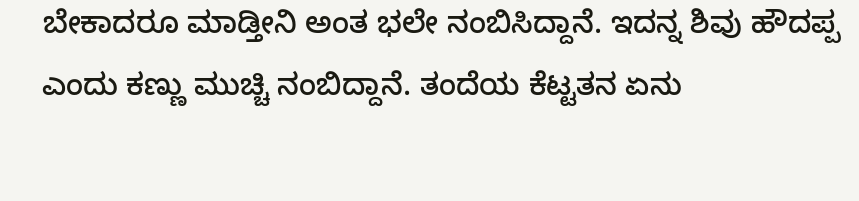ಬೇಕಾದರೂ ಮಾಡ್ತೀನಿ ಅಂತ ಭಲೇ ನಂಬಿಸಿದ್ದಾನೆ. ಇದನ್ನ ಶಿವು ಹೌದಪ್ಪ ಎಂದು ಕಣ್ಣು ಮುಚ್ಚಿ ನಂಬಿದ್ದಾನೆ. ತಂದೆಯ ಕೆಟ್ಟತನ ಏನು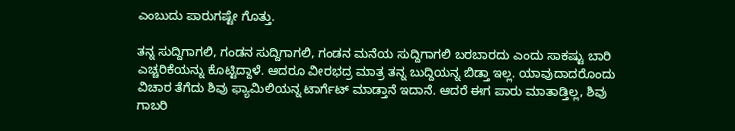ಎಂಬುದು ಪಾರುಗಷ್ಟೇ ಗೊತ್ತು.

ತನ್ನ ಸುದ್ದಿಗಾಗಲಿ, ಗಂಡನ ಸುದ್ದಿಗಾಗಲಿ, ಗಂಡನ ಮನೆಯ ಸುದ್ದಿಗಾಗಲಿ ಬರಬಾರದು ಎಂದು ಸಾಕಷ್ಟು ಬಾರಿ ಎಚ್ಚರಿಕೆಯನ್ನು ಕೊಟ್ಟಿದ್ದಾಳೆ. ಆದರೂ ವೀರಭದ್ರ ಮಾತ್ರ ತನ್ನ ಬುದ್ದಿಯನ್ನ ಬಿಡ್ತಾ ಇಲ್ಲ. ಯಾವುದಾದರೊಂದು ವಿಚಾರ ತೆಗೆದು ಶಿವು ಫ್ಯಾಮಿಲಿಯನ್ನ ಟಾರ್ಗೆಟ್ ಮಾಡ್ತಾನೆ ಇದಾನೆ. ಆದರೆ ಈಗ ಪಾರು ಮಾತಾಡ್ತಿಲ್ಲ, ಶಿವು ಗಾಬರಿ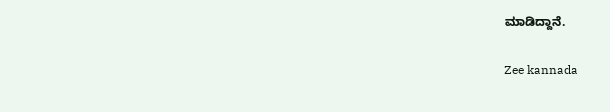ಮಾಡಿದ್ದಾನೆ.

Zee kannada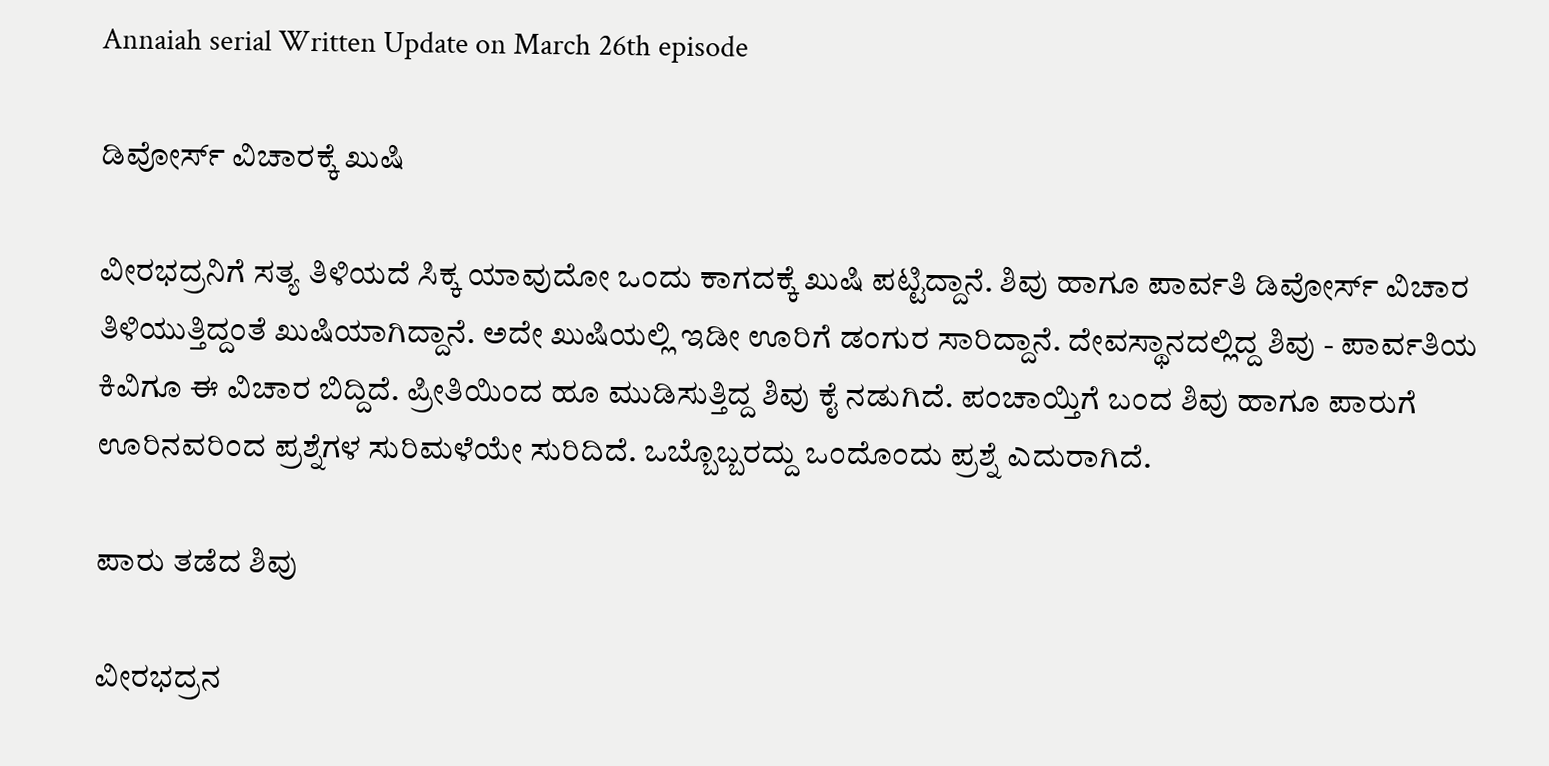Annaiah serial Written Update on March 26th episode

ಡಿವೋರ್ಸ್ ವಿಚಾರಕ್ಕೆ ಖುಷಿ

ವೀರಭದ್ರನಿಗೆ ಸತ್ಯ ತಿಳಿಯದೆ ಸಿಕ್ಕ ಯಾವುದೋ ಒಂದು ಕಾಗದಕ್ಕೆ ಖುಷಿ ಪಟ್ಟಿದ್ದಾನೆ. ಶಿವು ಹಾಗೂ ಪಾರ್ವತಿ ಡಿವೋರ್ಸ್ ವಿಚಾರ ತಿಳಿಯುತ್ತಿದ್ದಂತೆ ಖುಷಿಯಾಗಿದ್ದಾನೆ. ಅದೇ ಖುಷಿಯಲ್ಲಿ ಇಡೀ ಊರಿಗೆ ಡಂಗುರ ಸಾರಿದ್ದಾನೆ. ದೇವಸ್ಥಾನದಲ್ಲಿದ್ದ ಶಿವು - ಪಾರ್ವತಿಯ ಕಿವಿಗೂ ಈ ವಿಚಾರ ಬಿದ್ದಿದೆ. ಪ್ರೀತಿಯಿಂದ ಹೂ ಮುಡಿಸುತ್ತಿದ್ದ ಶಿವು ಕೈ ನಡುಗಿದೆ. ಪಂಚಾಯ್ತಿಗೆ ಬಂದ ಶಿವು ಹಾಗೂ ಪಾರುಗೆ ಊರಿನವರಿಂದ ಪ್ರಶ್ನೆಗಳ ಸುರಿಮಳೆಯೇ ಸುರಿದಿದೆ. ಒಬ್ಬೊಬ್ಬರದ್ದು ಒಂದೊಂದು ಪ್ರಶ್ನೆ ಎದುರಾಗಿದೆ.

ಪಾರು ತಡೆದ ಶಿವು

ವೀರಭದ್ರನ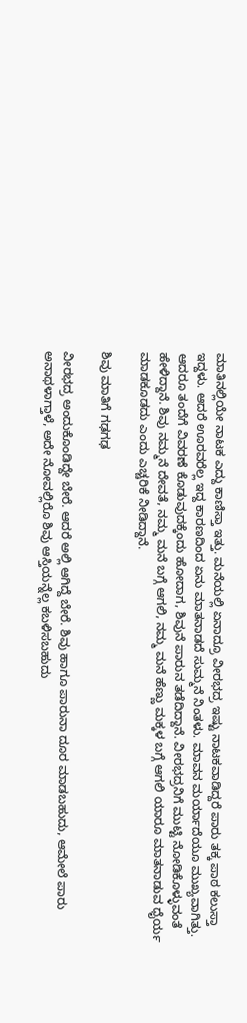ಮಾತಿನಲ್ಲಿಯೇ ನಾಟಕ ಎದ್ದು ಕಾಣಿಸ್ತಾ ಇತ್ತು. ಮನೆಯಲ್ಲಿ ಏನಾದ್ರೂ ವೀರಭದ್ರ ಇಷ್ಟು ನಾಟಕವಾಡಿದ್ದರೆ ಪಾರು ತಕ್ಕ ಪಾಠ ಕಲುಸ್ತಾ ಇದ್ದಳು. ಆದರೆ ಊರವರೆಲ್ಲ ಇದ್ದ ಕಾರಣದಿಂದ ಏನು ಮಾತನಾಡದೆ ಸುಮ್ಮನೆ ನಿಂತಳು. ಮಾವನ ಮರ್ಯಾದೆಯೂ ಮುಖ್ಯವಾಗಿತ್ತು. ಆದರೂ ತಂದೆಗೆ ವಿವರಣೆ ಕೊಡುವುದಕ್ಕೆಂದು ಹೋದಾಗ, ಶಿವುನೆ ಪಾರುನ ತಡೆದಿದ್ದಾನೆ. ವೀರಭದ್ರನಿಗೆ ಮುಟ್ಟಿ ನೋಡಿಕೊಳ್ಳುವಂತೆ ಹೇಳಿದ್ದಾನೆ. ಶಿವು ನಮ್ಮನೆ ದೇವತೆ, ನಮ್ಮ ಮನೆ ಬಗ್ಗೆ ಆಗಲಿ, ನಮ್ಮ ಮನೆ ಹೆಣ್ಣು ಮಕ್ಕಳ ಬಗ್ಗೆ ಆಗಲಿ ಯಾರೂ ಮಾತನಾಡುವ ಧೈರ್ಯ ಮಾಡಕೂಡದು ಎಂದು ಎಚ್ಚರಿಕೆ ನೀಡಿದ್ದಾನೆ.

ಶಿವು ಮಾತಿಗೆ ಗಢಗಢ

ವೀರಭದ್ರ ಅಂದುಕೊಂಡಿದ್ದೇ ಬೇರೆ. ಆದರೆ ಅಲ್ಲಿ ಆಗಿದ್ದೆ ಬೇರೆ. ಶಿವು ಹಾಗೂ ಪಾರುನಾ ದೂರ ಮಾಡಬಹುದು, ಆಮೇಲೆ ಪಾರು ಅನಾಥಳಾಗ್ತಾಳೆ, ಅದೇ ನೋವಲ್ಲಿರೊ ಶಿವು ಆಸ್ತಿಯನ್ನೆಲ್ಲ ಕಬಳಿಸಬಹುದು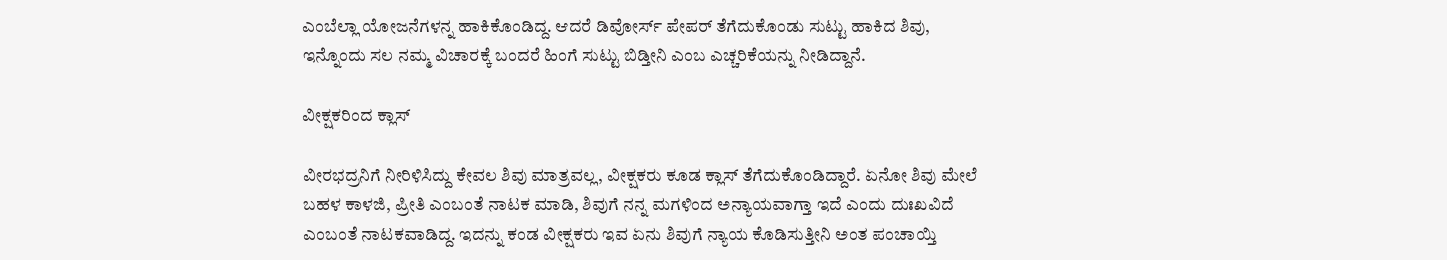ಎಂಬೆಲ್ಲಾ ಯೋಜನೆಗಳನ್ನ ಹಾಕಿಕೊಂಡಿದ್ದ. ಆದರೆ ಡಿವೋರ್ಸ್ ಪೇಪರ್ ತೆಗೆದುಕೊಂಡು ಸುಟ್ಟು ಹಾಕಿದ ಶಿವು, ಇನ್ನೊಂದು ಸಲ ನಮ್ಮ ವಿಚಾರಕ್ಕೆ ಬಂದರೆ ಹಿಂಗೆ ಸುಟ್ಟು ಬಿಡ್ತೀನಿ ಎಂಬ ಎಚ್ಚರಿಕೆಯನ್ನು ನೀಡಿದ್ದಾನೆ.

ವೀಕ್ಷಕರಿಂದ ಕ್ಲಾಸ್

ವೀರಭದ್ರನಿಗೆ ನೀರಿಳಿಸಿದ್ದು ಕೇವಲ ಶಿವು ಮಾತ್ರವಲ್ಲ, ವೀಕ್ಷಕರು ಕೂಡ ಕ್ಲಾಸ್ ತೆಗೆದುಕೊಂಡಿದ್ದಾರೆ. ಏನೋ ಶಿವು ಮೇಲೆ ಬಹಳ ಕಾಳಜಿ, ಪ್ರೀತಿ ಎಂಬಂತೆ ನಾಟಕ ಮಾಡಿ, ಶಿವುಗೆ ನನ್ನ ಮಗಳಿಂದ ಅನ್ಯಾಯವಾಗ್ತಾ ಇದೆ ಎಂದು ದುಃಖವಿದೆ ಎಂಬಂತೆ ನಾಟಕವಾಡಿದ್ದ. ಇದನ್ನು ಕಂಡ ವೀಕ್ಷಕರು ಇವ ಏನು ಶಿವುಗೆ ನ್ಯಾಯ ಕೊಡಿಸುತ್ತೀನಿ ಅಂತ ಪಂಚಾಯ್ತಿ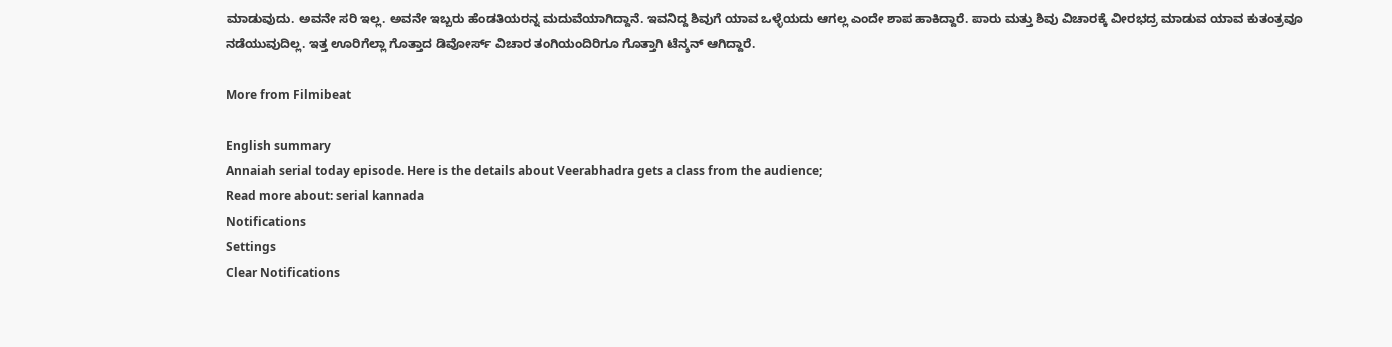ಮಾಡುವುದು. ಅವನೇ ಸರಿ ಇಲ್ಲ. ಅವನೇ ಇಬ್ಬರು ಹೆಂಡತಿಯರನ್ನ ಮದುವೆಯಾಗಿದ್ದಾನೆ. ಇವನಿದ್ದ ಶಿವುಗೆ ಯಾವ ಒಳ್ಳೆಯದು ಆಗಲ್ಲ ಎಂದೇ ಶಾಪ ಹಾಕಿದ್ದಾರೆ. ಪಾರು ಮತ್ತು ಶಿವು ವಿಚಾರಕ್ಕೆ ವೀರಭದ್ರ ಮಾಡುವ ಯಾವ ಕುತಂತ್ರವೂ ನಡೆಯುವುದಿಲ್ಲ. ಇತ್ತ ಊರಿಗೆಲ್ಲಾ ಗೊತ್ತಾದ ಡಿವೋರ್ಸ್ ವಿಚಾರ ತಂಗಿಯಂದಿರಿಗೂ ಗೊತ್ತಾಗಿ ಟೆನ್ಶನ್ ಆಗಿದ್ದಾರೆ.

More from Filmibeat

English summary
Annaiah serial today episode. Here is the details about Veerabhadra gets a class from the audience;
Read more about: serial kannada
Notifications
Settings
Clear Notifications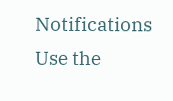Notifications
Use the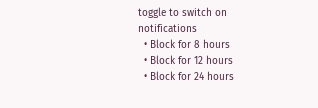toggle to switch on notifications
  • Block for 8 hours
  • Block for 12 hours
  • Block for 24 hours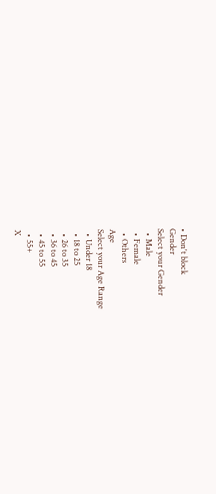• Don't block
Gender
Select your Gender
  • Male
  • Female
  • Others
Age
Select your Age Range
  • Under 18
  • 18 to 25
  • 26 to 35
  • 36 to 45
  • 45 to 55
  • 55+
X